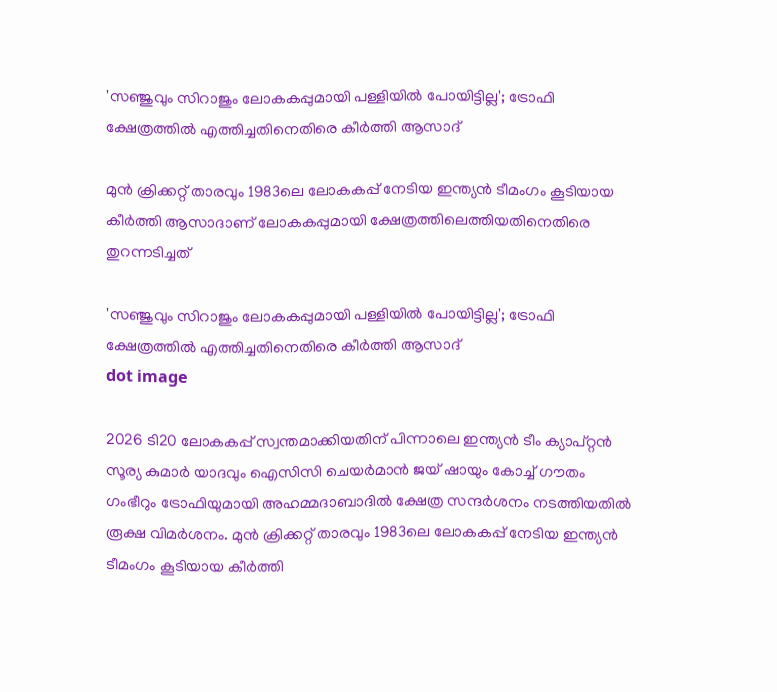'സഞ്ജുവും സിറാജും ലോകകപ്പുമായി പള്ളിയില്‍ പോയിട്ടില്ല'; ട്രോഫി ക്ഷേത്രത്തില്‍ എത്തിച്ചതിനെതിരെ കീർത്തി ആസാദ്

മുൻ ക്രിക്കറ്റ് താരവും 1983ലെ ലോകകപ്പ് നേടിയ ഇന്ത്യൻ ടീമംഗം കൂടിയായ കീർത്തി ആസാദാണ് ലോകകപ്പുമായി ക്ഷേത്രത്തിലെത്തിയതിനെതിരെ തുറന്നടിച്ചത്

'സഞ്ജുവും സിറാജും ലോകകപ്പുമായി പള്ളിയില്‍ പോയിട്ടില്ല'; ട്രോഫി ക്ഷേത്രത്തില്‍ എത്തിച്ചതിനെതിരെ കീർത്തി ആസാദ്
dot image

2026 ടി20 ലോകകപ്പ് സ്വന്തമാക്കിയതിന് പിന്നാലെ ഇന്ത്യൻ ടീം ക്യാപ്റ്റൻ സൂര്യ കുമാർ യാദവും ഐസിസി ചെയർമാൻ ജയ് ഷായും കോച്ച് ഗൗതം ഗംഭീറും ട്രോഫിയുമായി അഹമ്മദാബാദിൽ ക്ഷേത്ര സന്ദർശനം നടത്തിയതിൽ രൂക്ഷ വിമർശനം. മുൻ ക്രിക്കറ്റ് താരവും 1983ലെ ലോകകപ്പ് നേടിയ ഇന്ത്യൻ ടീമംഗം കൂടിയായ കീർത്തി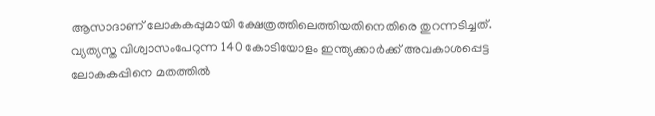ആസാദാണ് ലോകകപ്പുമായി ക്ഷേത്രത്തിലെത്തിയതിനെതിരെ തുറന്നടിച്ചത്. വ്യത്യസ്ത വിശ്വാസംപേറുന്ന 140 കോടിയോളം ഇന്ത്യക്കാർക്ക് അവകാശപ്പെട്ട ലോകകപ്പിനെ മതത്തിൽ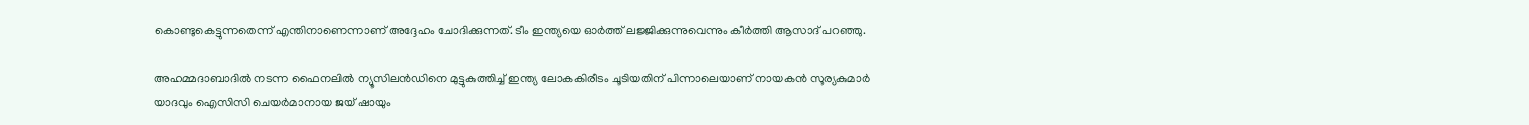കൊണ്ടുകെട്ടുന്നതെന്ന് എന്തിനാണെന്നാണ് അദ്ദേഹം ചോദിക്കുന്നത്. ടീം ഇന്ത്യയെ ഓർത്ത് ലജ്ജിക്കുന്നുവെന്നും കീർത്തി ആസാദ് പറഞ്ഞു.

അഹമ്മദാബാദില്‍ നടന്ന ഫൈനലിൽ ന്യൂസിലൻഡിനെ മുട്ടുകുത്തിച്ച് ഇന്ത്യ ലോകകിരീടം ചൂടിയതിന് പിന്നാലെയാണ് നായകൻ സൂര്യകുമാർ യാദവും ഐസിസി ചെയർമാനായ ജയ് ഷായും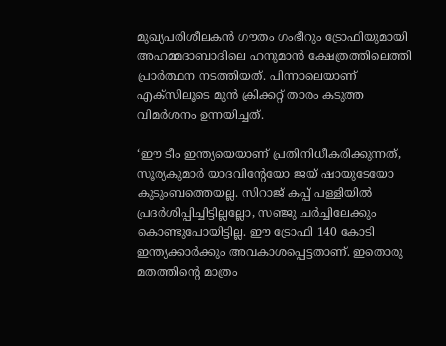മുഖ്യപരിശീലകൻ ഗൗതം ഗംഭീറും ട്രോഫിയുമായി അഹമ്മദാബാദിലെ ഹനുമാൻ ക്ഷേത്രത്തിലെത്തി പ്രാർത്ഥന നടത്തിയത്. പിന്നാലെയാണ് എക്സിലൂടെ മുൻ ക്രിക്കറ്റ് താരം കടുത്ത വിമർശനം ഉന്നയിച്ചത്.

‘ഈ ടീം ഇന്ത്യയെയാണ് പ്രതിനിധീകരിക്കുന്നത്, സൂര്യകുമാർ യാദവിന്റേയോ ജയ് ഷായുടേയോ കുടുംബത്തെയല്ല. സിറാജ് കപ്പ് പള്ളിയിൽ പ്രദർശിപ്പിച്ചിട്ടില്ലല്ലോ, സഞ്ജു ചർച്ചിലേക്കും കൊണ്ടുപോയിട്ടില്ല. ഈ ട്രോഫി 140 കോടി ഇന്ത്യക്കാർക്കും അവകാശപ്പെട്ടതാണ്. ഇതൊരു മതത്തിന്റെ മാത്രം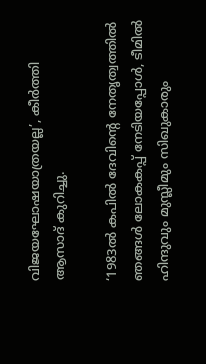വിജയഘോഷയാത്രയല്ല’, കീർത്തി ആസാദ് കുറിച്ചു.

‘1983ൽ കപിൽ ദേവിന്‍റെ നേതൃത്വത്തിൽ ഞങ്ങൾ ലോകകപ്പ് നേടിയപ്പോൾ, ടീമിൽ ഹിന്ദുവും മുസ്ലീമും സിഖുകാരും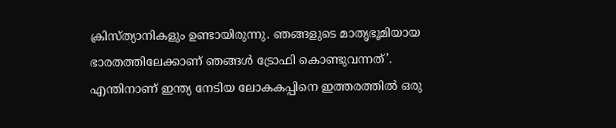ക്രിസ്ത്യാനികളും ഉണ്ടായിരുന്നു. ഞങ്ങളുടെ മാതൃഭൂമിയായ ഭാരതത്തിലേക്കാണ് ഞങ്ങൾ ട്രോഫി കൊണ്ടുവന്നത്’. എന്തിനാണ് ഇന്ത്യ നേടിയ ലോകകപ്പിനെ ഇത്തരത്തിൽ ഒരു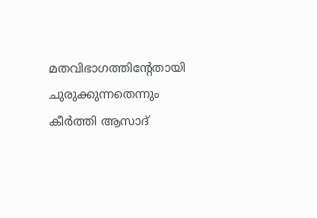മതവിഭാഗത്തിന്‍റേതായി ചുരുക്കുന്നതെന്നും കീർത്തി ആസാദ്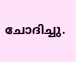ചോദിച്ചു.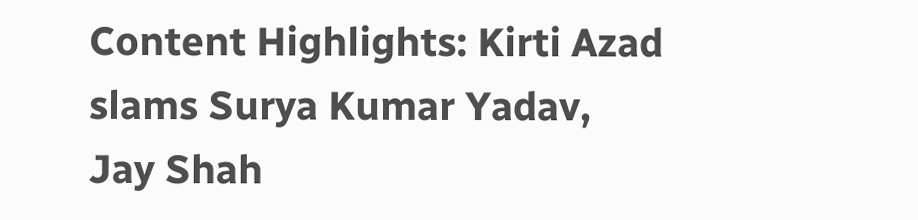Content Highlights: Kirti Azad slams Surya Kumar Yadav, Jay Shah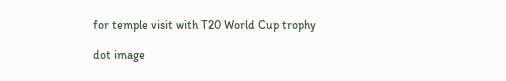for temple visit with T20 World Cup trophy

dot image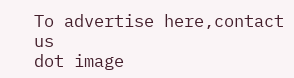To advertise here,contact us
dot image